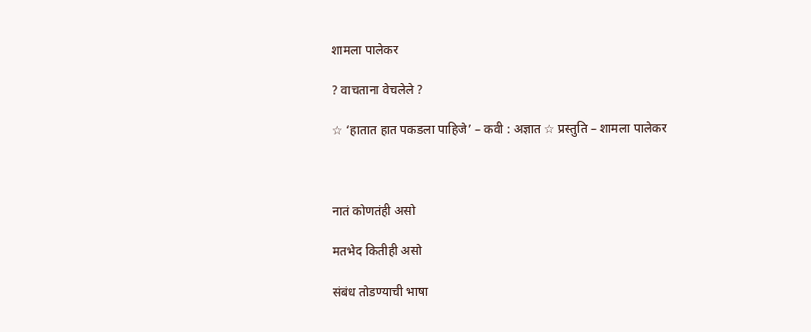शामला पालेकर

? वाचताना वेचलेले ?

☆ ‘हातात हात पकडला पाहिजे’ – कवी : अज्ञात ☆ प्रस्तुति – शामला पालेकर



नातं कोणतंही असो

मतभेद कितीही असो

संबंध तोडण्याची भाषा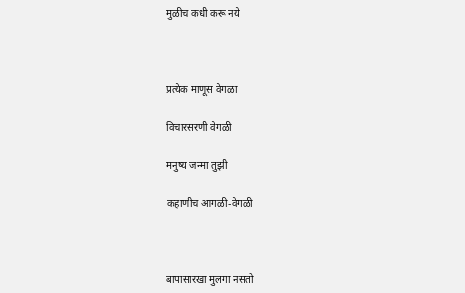मुळीच कधी करू नये



प्रत्येक माणूस वेगळा

विचारसरणी वेगळी

मनुष्य जन्मा तुझी

कहाणीच आगळी-वेगळी



बापासारखा मुलगा नसतो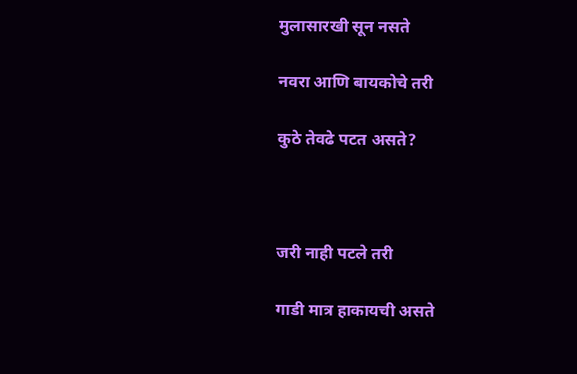मुलासारखी सून नसते

नवरा आणि बायकोचे तरी

कुठे तेवढे पटत असते?



जरी नाही पटले तरी

गाडी मात्र हाकायची असते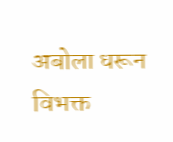अबोला धरून विभक्त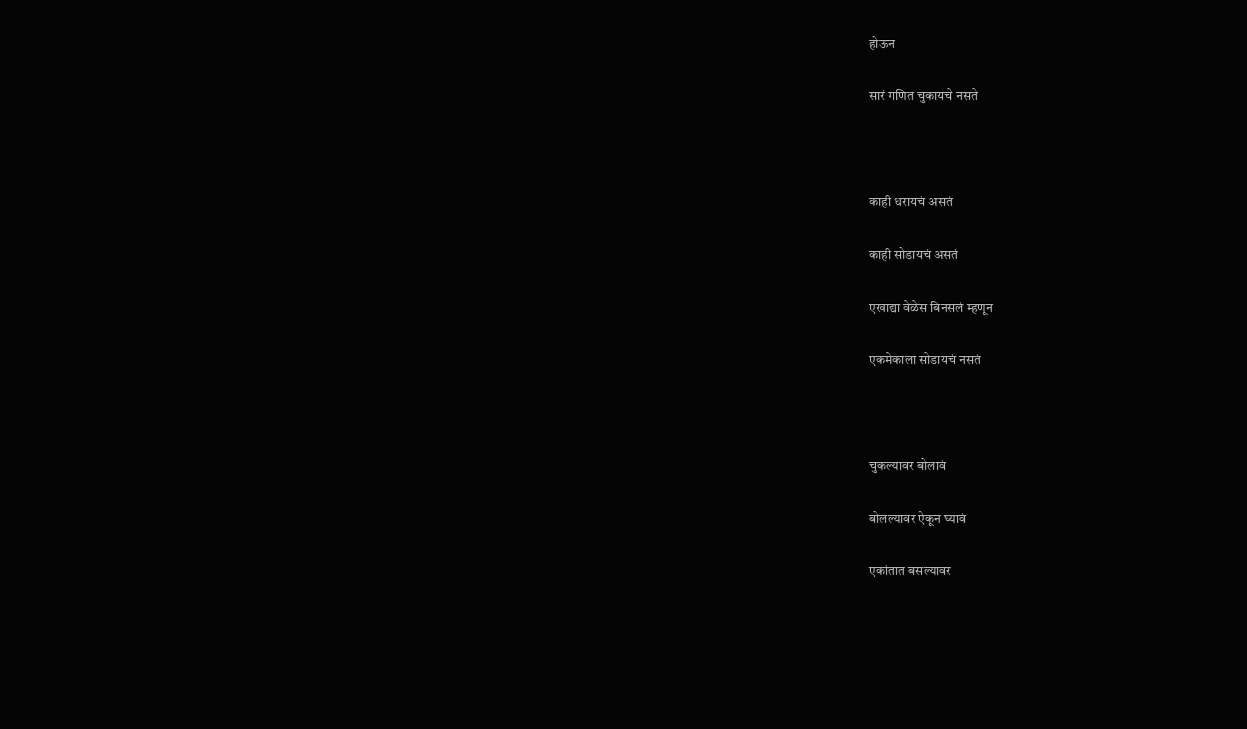होऊन

सारं गणित चुकायचे नसते



काही धरायचं असतं

काही सोडायचं असतं

एखाद्या वेळेस बिनसलं म्हणून

एकमेकाला सोडायचं नसतं



चुकल्यावर बोलावं

बोलल्यावर ऐकून घ्यावं

एकांतात बसल्यावर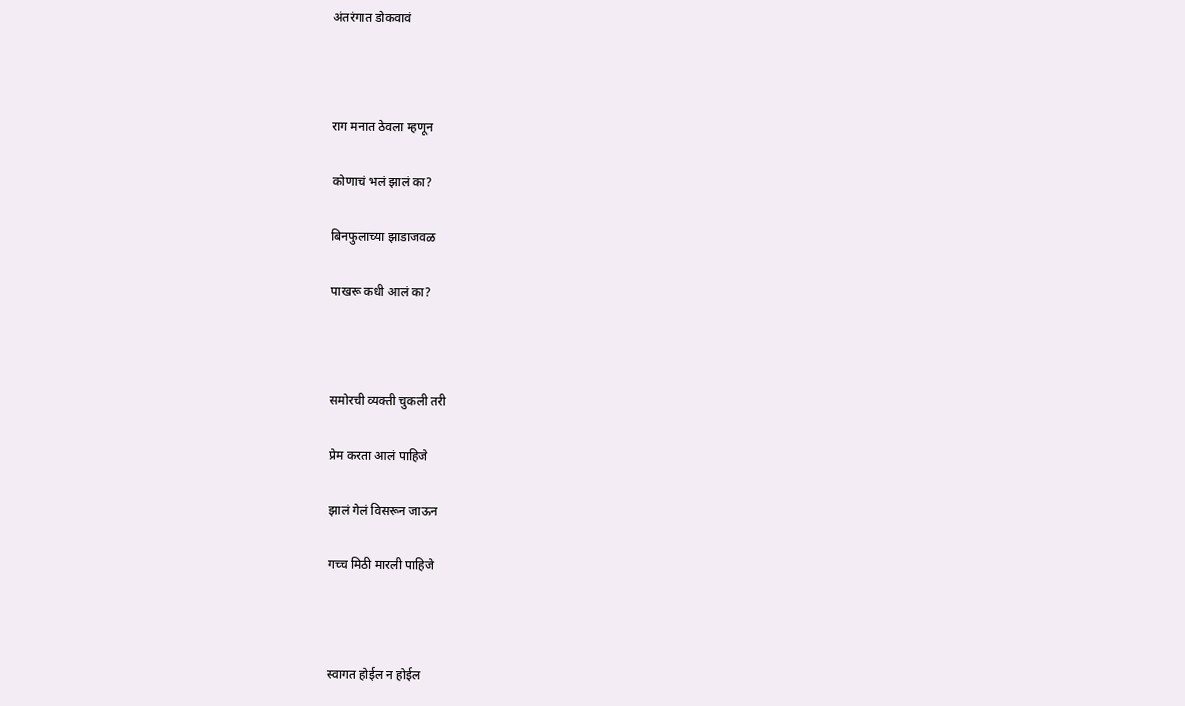अंतरंगात डोकवावं



राग मनात ठेवला म्हणून

कोणाचं भलं झालं का?

बिनफुलाच्या झाडाजवळ

पाखरू कधी आलं का?



समोरची व्यक्ती चुकली तरी

प्रेम करता आलं पाहिजे

झालं गेलं विसरून जाऊन

गच्च मिठी मारली पाहिजे



स्वागत होईल न होईल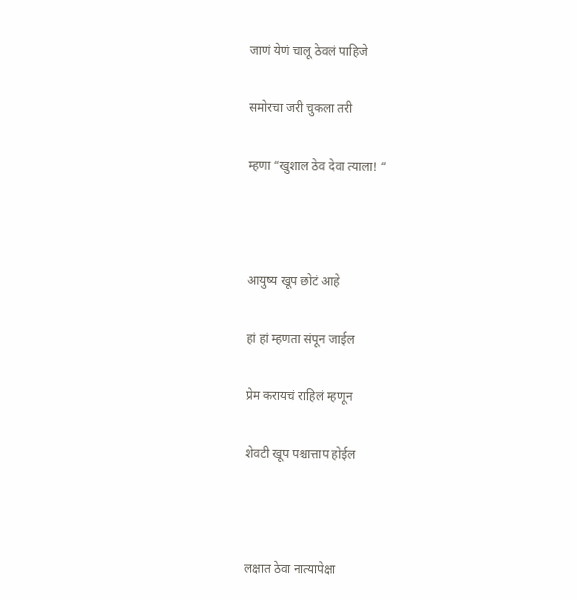जाणं येणं चालू ठेवलं पाहिजे

समोरचा जरी चुकला तरी

म्हणा “खुशाल ठेव देवा त्याला! “



आयुष्य खूप छोटं आहे

हां हां म्हणता संपून जाईल

प्रेम करायचं राहिलं म्हणून

शेवटी खूप पश्चात्ताप होईल



लक्षात ठेवा नात्यापेक्षा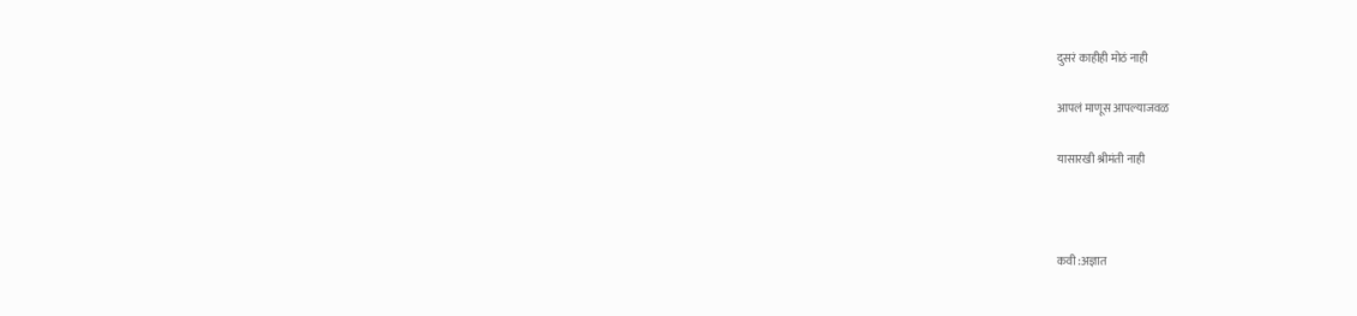दुसरं काहीही मोठं नाही

आपलं माणूस आपल्याजवळ

यासारखी श्रीमंती नाही



कवी :अज्ञात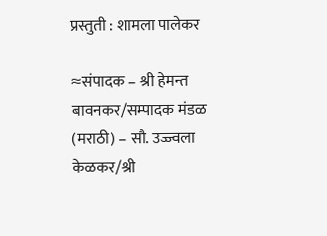प्रस्तुती : शामला पालेकर

≈संपादक – श्री हेमन्त बावनकर/सम्पादक मंडळ (मराठी) – सौ. उज्ज्वला केळकर/श्री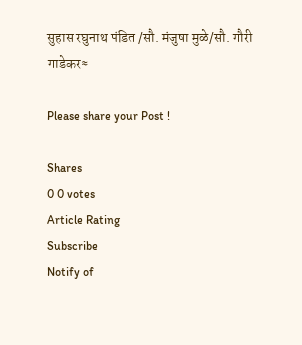सुहास रघुनाथ पंडित /सौ. मंजुषा मुळे/सौ. गौरी गाडेकर≈

Please share your Post !

Shares
0 0 votes
Article Rating
Subscribe
Notify of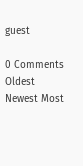guest

0 Comments
Oldest
Newest Most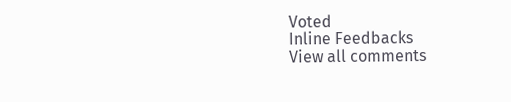Voted
Inline Feedbacks
View all comments